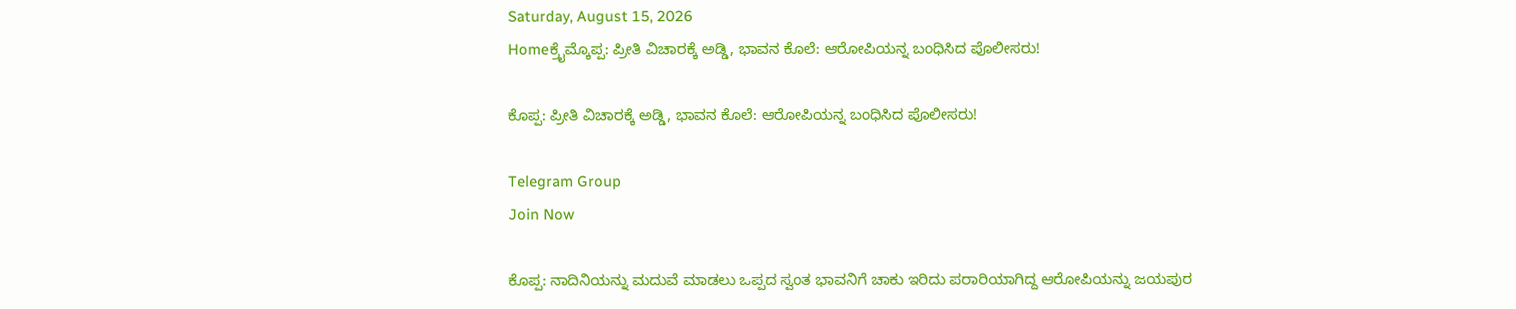Saturday, August 15, 2026
Homeಕ್ರೈಮ್ಕೊಪ್ಪ: ಪ್ರೀತಿ ವಿಚಾರಕ್ಕೆ ಅಡ್ಡಿ, ಭಾವನ ಕೊಲೆ: ಆರೋಪಿಯನ್ನ ಬಂಧಿಸಿದ ಪೊಲೀಸರು!

ಕೊಪ್ಪ: ಪ್ರೀತಿ ವಿಚಾರಕ್ಕೆ ಅಡ್ಡಿ, ಭಾವನ ಕೊಲೆ: ಆರೋಪಿಯನ್ನ ಬಂಧಿಸಿದ ಪೊಲೀಸರು!

Telegram Group
Join Now

ಕೊಪ್ಪ: ನಾದಿನಿಯನ್ನು ಮದುವೆ ಮಾಡಲು‌ ಒಪ್ಪದ ಸ್ವಂತ ಭಾವನಿಗೆ ಚಾಕು ಇರಿದು ಪರಾರಿಯಾಗಿದ್ದ ಆರೋಪಿಯನ್ನು ಜಯಪುರ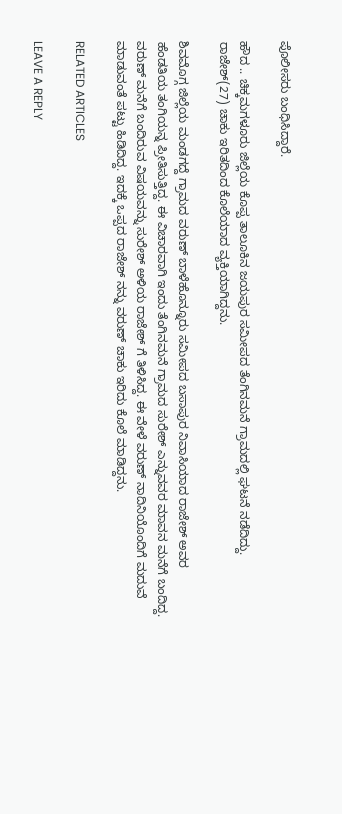ಪೊಲೀಸರು ಬಂಧಿಸಿದ್ದಾರೆ.

ಹೌದ .. ಚಿಕ್ಕಮಗಳೂರು ಜಿಲ್ಲೆಯ ಕೊಪ್ಪ ತಾಲೂಕಿನ ಜಯಪುರ ಸಮೀಪದ ತೆಂಗಿನಮನೆ ಗ್ರಾಮದಲ್ಲಿ ಘಟನೆ ನಡೆದಿದ್ದು. ರಾಜೇಶ್(27) ಚಾಕು ಇರಿತದಿಂದ ಕೊಲೆಯಾದ ವ್ಯಕ್ತಿಯಾಗಿದ್ದನು.

ಶಿವಮೊಗ್ಗ ಜಿಲ್ಲೆಯ ಮಂಡಗದ್ದೆ ಗ್ರಾಮದ ವರುಣ್ ಬಾಳೆಹೊನ್ನೂರು ಸಮೀಪದ ಬಸಾಪುರ ನಿವಾಸಿಯಾದ ರಾಜೇಶ್ ಅವರ ಹೆಂಡತಿಯ ತಂಗಿಯನ್ನ ಪ್ರೀತಿಸುತ್ತಿದ್ದ. ಈ ವಿಚಾರವಾಗಿ ಇಂದು ತೆಂಗಿನಮನೆ ಗ್ರಾಮದ ಸುರೇಶ್ ಎನ್ನುವವರ ಮಾವನ ಮನೆಗೆ ಬಂದಿದ್ದ. ವರುಣ್ ಮನೆಗೆ ಬಂದಿರುವ ವಿಷಯವನ್ನು ಸುರೇಶ್ ಅಳಿಯ ರಾಜೇಶ್ ಗೆ ತಿಳಿಸಿದ್ದ. ಈ ವೇಳೆ ವರುಣ್ ನಾದಿನಿಯೊಂದಿಗೆ ಮದುವೆ ಮಾಡುವಂತೆ ಪಟ್ಟು ಹಿಡಿದಿದ್ದ. ಇದಕ್ಕೆ ಒಪ್ಪದ ರಾಜೇಶ್ ನನ್ನು ವರುಣ್ ಚಾಕು ಇರಿದು ಕೊಲೆ ಮಾಡಿದ್ದನು.

RELATED ARTICLES

LEAVE A REPLY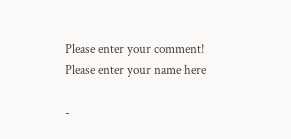Please enter your comment!
Please enter your name here

-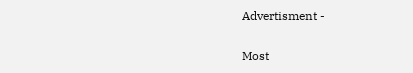Advertisment -

Most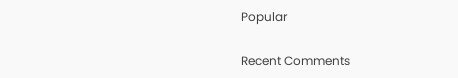Popular

Recent Comments